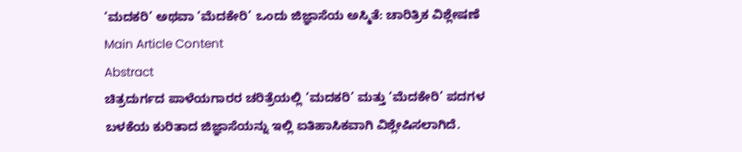‘ಮದಕರಿ’ ಅಥವಾ ‘ಮೆದಕೇರಿ’ ಒಂದು ಜಿಜ್ಞಾಸೆಯ ಅಸ್ಮಿತೆ: ಚಾರಿತ್ರಿಕ ವಿಶ್ಲೇಷಣೆ
Main Article Content
Abstract
ಚಿತ್ರದುರ್ಗದ ಪಾಳೆಯಗಾರರ ಚರಿತ್ರೆಯಲ್ಲಿ ‘ಮದಕರಿ’ ಮತ್ತು ‘ಮೆದಕೇರಿ’ ಪದಗಳ ಬಳಕೆಯ ಕುರಿತಾದ ಜಿಜ್ಞಾಸೆಯನ್ನು ಇಲ್ಲಿ ಐತಿಹಾಸಿಕವಾಗಿ ವಿಶ್ಲೇಷಿಸಲಾಗಿದೆ.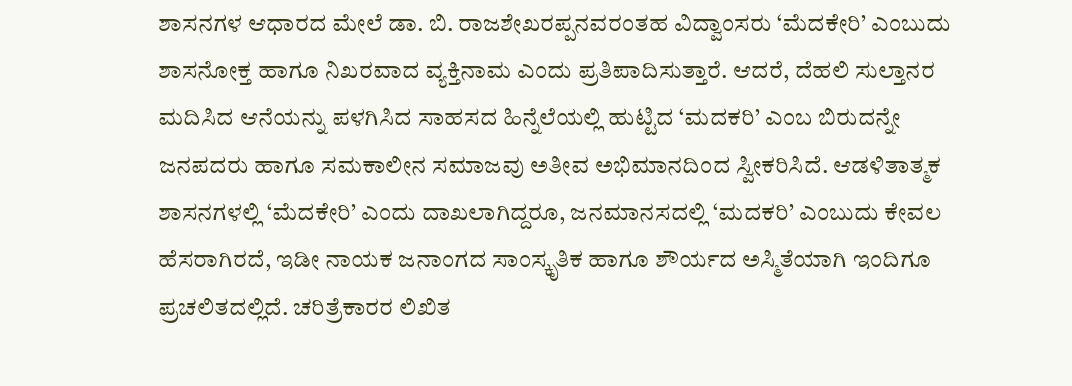ಶಾಸನಗಳ ಆಧಾರದ ಮೇಲೆ ಡಾ. ಬಿ. ರಾಜಶೇಖರಪ್ಪನವರಂತಹ ವಿದ್ವಾಂಸರು ‘ಮೆದಕೇರಿ’ ಎಂಬುದು ಶಾಸನೋಕ್ತ ಹಾಗೂ ನಿಖರವಾದ ವ್ಯಕ್ತಿನಾಮ ಎಂದು ಪ್ರತಿಪಾದಿಸುತ್ತಾರೆ. ಆದರೆ, ದೆಹಲಿ ಸುಲ್ತಾನರ ಮದಿಸಿದ ಆನೆಯನ್ನು ಪಳಗಿಸಿದ ಸಾಹಸದ ಹಿನ್ನೆಲೆಯಲ್ಲಿ ಹುಟ್ಟಿದ ‘ಮದಕರಿ’ ಎಂಬ ಬಿರುದನ್ನೇ ಜನಪದರು ಹಾಗೂ ಸಮಕಾಲೀನ ಸಮಾಜವು ಅತೀವ ಅಭಿಮಾನದಿಂದ ಸ್ವೀಕರಿಸಿದೆ. ಆಡಳಿತಾತ್ಮಕ ಶಾಸನಗಳಲ್ಲಿ ‘ಮೆದಕೇರಿ’ ಎಂದು ದಾಖಲಾಗಿದ್ದರೂ, ಜನಮಾನಸದಲ್ಲಿ ‘ಮದಕರಿ’ ಎಂಬುದು ಕೇವಲ ಹೆಸರಾಗಿರದೆ, ಇಡೀ ನಾಯಕ ಜನಾಂಗದ ಸಾಂಸ್ಕೃತಿಕ ಹಾಗೂ ಶೌರ್ಯದ ಅಸ್ಮಿತೆಯಾಗಿ ಇಂದಿಗೂ ಪ್ರಚಲಿತದಲ್ಲಿದೆ. ಚರಿತ್ರೆಕಾರರ ಲಿಖಿತ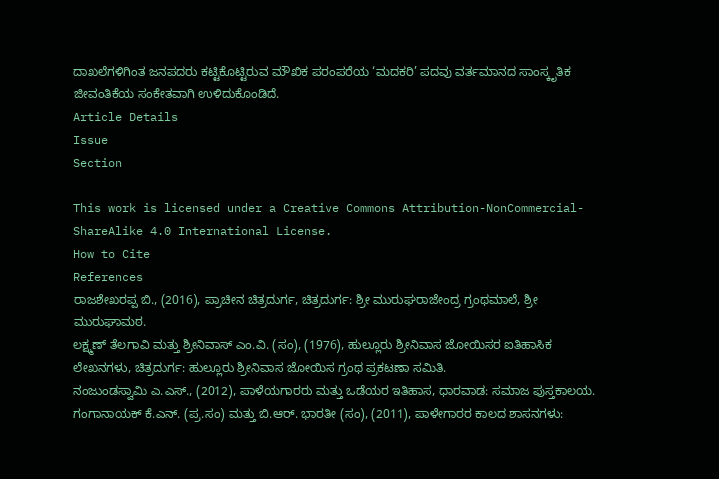ದಾಖಲೆಗಳಿಗಿಂತ ಜನಪದರು ಕಟ್ಟಿಕೊಟ್ಟಿರುವ ಮೌಖಿಕ ಪರಂಪರೆಯ ‘ಮದಕರಿ’ ಪದವು ವರ್ತಮಾನದ ಸಾಂಸ್ಕೃತಿಕ ಜೀವಂತಿಕೆಯ ಸಂಕೇತವಾಗಿ ಉಳಿದುಕೊಂಡಿದೆ.
Article Details
Issue
Section

This work is licensed under a Creative Commons Attribution-NonCommercial-ShareAlike 4.0 International License.
How to Cite
References
ರಾಜಶೇಖರಪ್ಪ ಬಿ., (2016), ಪ್ರಾಚೀನ ಚಿತ್ರದುರ್ಗ, ಚಿತ್ರದುರ್ಗ: ಶ್ರೀ ಮುರುಘರಾಜೇಂದ್ರ ಗ್ರಂಥಮಾಲೆ, ಶ್ರೀ ಮುರುಘಾಮಠ.
ಲಕ್ಷ್ಮಣ್ ತೆಲಗಾವಿ ಮತ್ತು ಶ್ರೀನಿವಾಸ್ ಎಂ.ವಿ. (ಸಂ), (1976), ಹುಲ್ಲೂರು ಶ್ರೀನಿವಾಸ ಜೋಯಿಸರ ಐತಿಹಾಸಿಕ ಲೇಖನಗಳು, ಚಿತ್ರದುರ್ಗ: ಹುಲ್ಲೂರು ಶ್ರೀನಿವಾಸ ಜೋಯಿಸ ಗ್ರಂಥ ಪ್ರಕಟಣಾ ಸಮಿತಿ.
ನಂಜುಂಡಸ್ವಾಮಿ ಎ.ಎಸ್., (2012), ಪಾಳೆಯಗಾರರು ಮತ್ತು ಒಡೆಯರ ಇತಿಹಾಸ, ಧಾರವಾಡ: ಸಮಾಜ ಪುಸ್ತಕಾಲಯ.
ಗಂಗಾನಾಯಕ್ ಕೆ.ಎನ್. (ಪ್ರ.ಸಂ) ಮತ್ತು ಬಿ.ಆರ್. ಭಾರತೀ (ಸಂ), (2011), ಪಾಳೇಗಾರರ ಕಾಲದ ಶಾಸನಗಳು: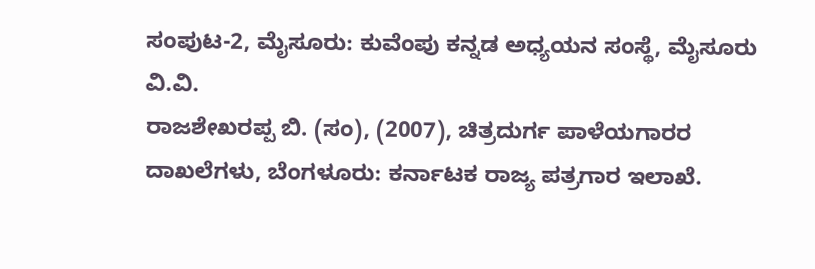ಸಂಪುಟ-2, ಮೈಸೂರು: ಕುವೆಂಪು ಕನ್ನಡ ಅಧ್ಯಯನ ಸಂಸ್ಥೆ, ಮೈಸೂರು ವಿ.ವಿ.
ರಾಜಶೇಖರಪ್ಪ ಬಿ. (ಸಂ), (2007), ಚಿತ್ರದುರ್ಗ ಪಾಳೆಯಗಾರರ ದಾಖಲೆಗಳು, ಬೆಂಗಳೂರು: ಕರ್ನಾಟಕ ರಾಜ್ಯ ಪತ್ರಗಾರ ಇಲಾಖೆ.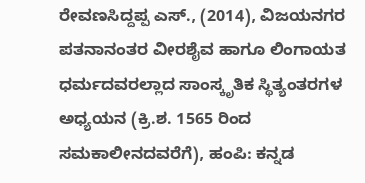ರೇವಣಸಿದ್ದಪ್ಪ ಎಸ್., (2014), ವಿಜಯನಗರ ಪತನಾನಂತರ ವೀರಶೈವ ಹಾಗೂ ಲಿಂಗಾಯತ ಧರ್ಮದವರಲ್ಲಾದ ಸಾಂಸ್ಕೃತಿಕ ಸ್ಥಿತ್ಯಂತರಗಳ ಅಧ್ಯಯನ (ಕ್ರಿ.ಶ. 1565 ರಿಂದ ಸಮಕಾಲೀನದವರೆಗೆ), ಹಂಪಿ: ಕನ್ನಡ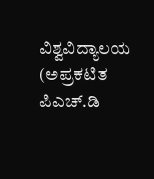ವಿಶ್ವವಿದ್ಯಾಲಯ (ಅಪ್ರಕಟಿತ ಪಿಎಚ್.ಡಿ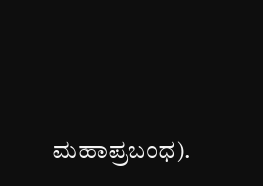ಮಹಾಪ್ರಬಂಧ).